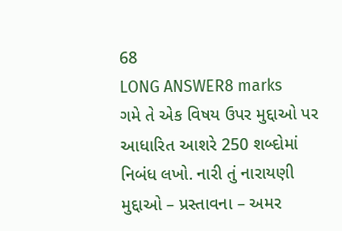68
LONG ANSWER8 marks
ગમે તે એક વિષય ઉપર મુદ્દાઓ પર આધારિત આશરે 250 શબ્દોમાં નિબંધ લખો. નારી તું નારાયણી મુદ્દાઓ – પ્રસ્તાવના – અમર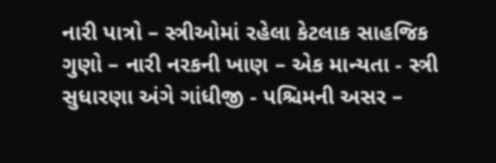નારી પાત્રો – સ્ત્રીઓમાં રહેલા કેટલાક સાહજિક ગુણો – નારી નરકની ખાણ – એક માન્યતા - સ્ત્રી સુધારણા અંગે ગાંધીજી - પશ્ચિમની અસર –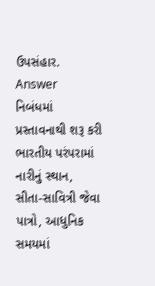ઉપસંહાર.
Answer
નિબંધમાં પ્રસ્તાવનાથી શરૂ કરી ભારતીય પરંપરામાં નારીનું સ્થાન, સીતા-સાવિત્રી જેવા પાત્રો, આધુનિક સમયમાં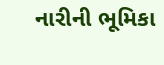નારીની ભૂમિકા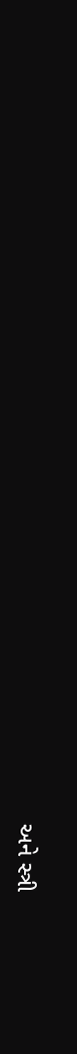અને સ્ત્રી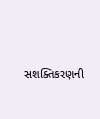સશક્તિકરણની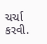ચર્ચા કરવી.